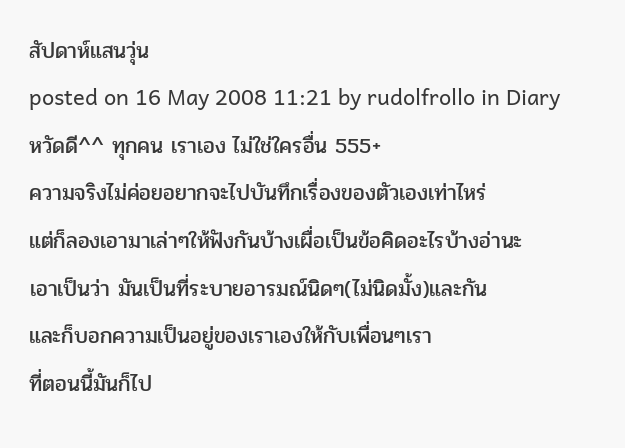สัปดาห์แสนวุ่น
posted on 16 May 2008 11:21 by rudolfrollo in Diary
หวัดดี^^ ทุกคน เราเอง ไม่ใช่ใครอื่น 555+
ความจริงไม่ค่อยอยากจะไปบันทึกเรื่องของตัวเองเท่าไหร่
แต่ก็ลองเอามาเล่าๆให้ฟังกันบ้างเผื่อเป็นข้อคิดอะไรบ้างอ่านะ
เอาเป็นว่า มันเป็นที่ระบายอารมณ์นิดๆ(ไม่นิดมั้ง)และกัน
และก็บอกความเป็นอยู่ของเราเองให้กับเพื่อนๆเรา
ที่ตอนนี้มันก็ไป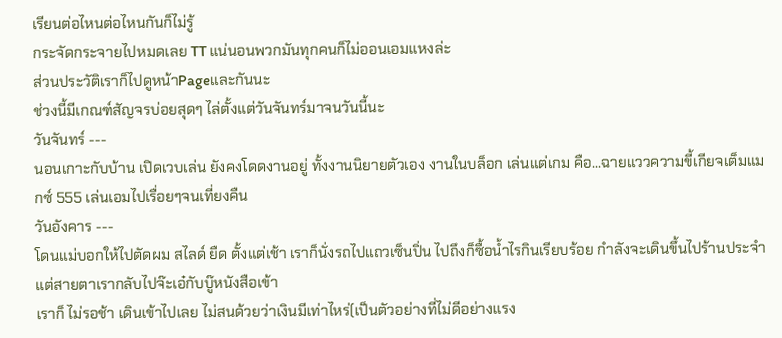เรียนต่อไหนต่อไหนกันก็ไม่รู้
กระจัดกระจายไปหมดเลย TT แน่นอนพวกมันทุกคนก็ไม่ออนเอมแหงล่ะ
ส่วนประวัติเราก็ไปดูหน้าPageและกันนะ
ช่วงนี้มีเกณฑ์สัญจรบ่อยสุดๆ ไล่ตั้งแต่วันจันทร์มาจนวันนี้นะ
วันจันทร์ ---
นอนเกาะกับบ้าน เปิดเวบเล่น ยังคงโดดงานอยู่ ทั้งงานนิยายตัวเอง งานในบล็อก เล่นแต่เกม คือ...ฉายแววความขี้เกียจเต็มแมกซ์ 555 เล่นเอมไปเรื่อยๆจนเที่ยงคืน
วันอังคาร ---
โดนแม่บอกให้ไปตัดผม สไลด์ ยืด ตั้งแต่เช้า เราก็นั่งรถไปแถวเซ็นปิ่น ไปถึงก็ซื้อน้ำไรกินเรียบร้อย กำลังจะเดินขึ้นไปร้านประจำ แต่สายตาเรากลับไปจ๊ะเอ๋กับบู๊หนังสือเข้า
เราก็ ไม่รอช้า เดินเข้าไปเลย ไม่สนด้วยว่าเงินมีเท่าไหร่(เป็นตัวอย่างที่ไม่ดีอย่างแรง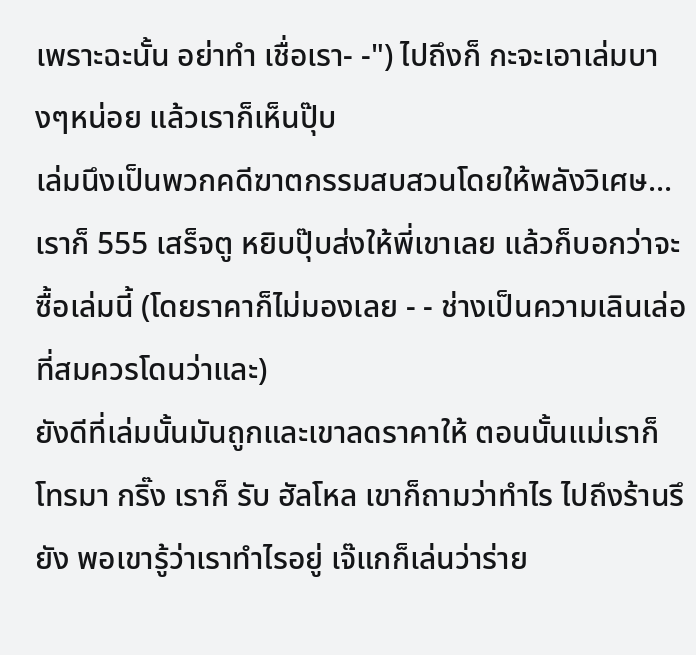เพราะฉะนั้น อย่าทำ เชื่อเรา- -") ไปถึงก็ กะจะเอาเล่มบางๆหน่อย แล้วเราก็เห็นปุ๊บ
เล่มนึงเป็นพวกคดีฆาตกรรมสบสวนโดยให้พลังวิเศษ...
เราก็ 555 เสร็จตู หยิบปุ๊บส่งให้พี่เขาเลย แล้วก็บอกว่าจะซื้อเล่มนี้ (โดยราคาก็ไม่มองเลย - - ช่างเป็นความเลินเล่อที่สมควรโดนว่าและ)
ยังดีที่เล่มนั้นมันถูกและเขาลดราคาให้ ตอนนั้นแม่เราก็โทรมา กริ๊ง เราก็ รับ ฮัลโหล เขาก็ถามว่าทำไร ไปถึงร้านรึยัง พอเขารู้ว่าเราทำไรอยู่ เจ๊แกก็เล่นว่าร่าย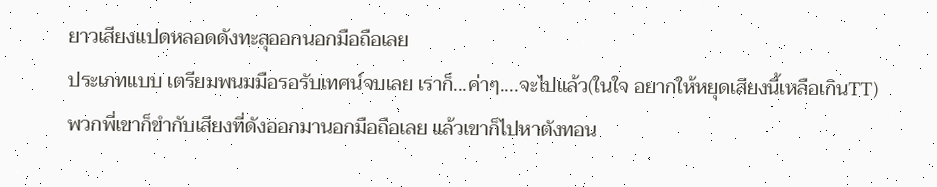ยาวเสียงแปดหลอดดังทะลุออกนอกมือถือเลย
ประเภทแบบ เตรียมพนมมือรอรับเทศน์จบเลย เราก็...ค่าๆ....จะไปแล้ว(ในใจ อยากให้หยุดเสียงนี้เหลือเกินTT)
พวกพี่เขาก็ขำกับเสียงที่ดังออกมานอกมือถือเลย แล้วเขาก็ไปหาตังทอน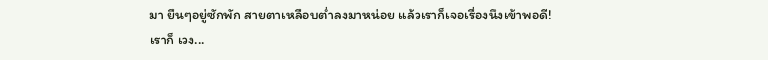มา ยืนๆอยู่ซักพัก สายตาเหลือบต่ำลงมาหน่อย แล้วเราก็เจอเรื่องนึงเข้าพอดี!
เราก็ เวง...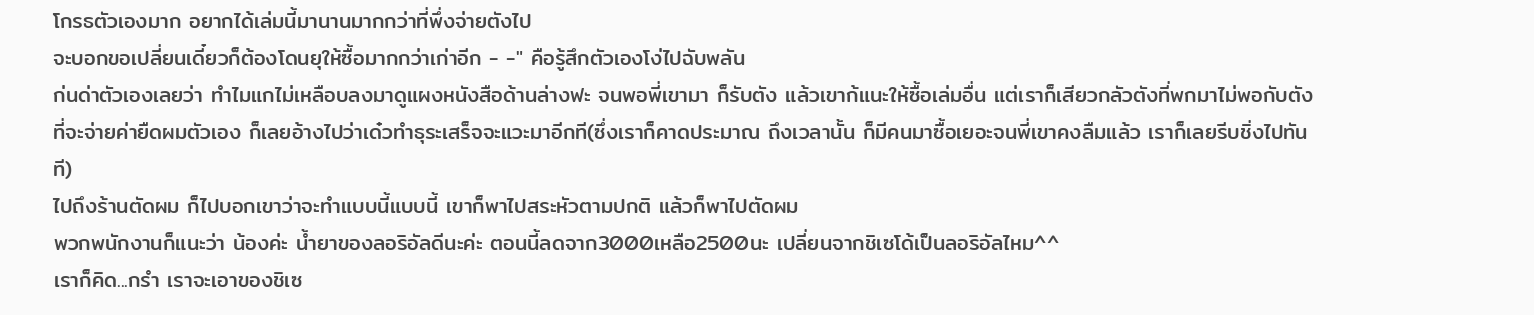โกรธตัวเองมาก อยากได้เล่มนี้มานานมากกว่าที่พึ่งจ่ายตังไป
จะบอกขอเปลี่ยนเดี๋ยวก็ต้องโดนยุให้ซื้อมากกว่าเก่าอีก - -" คือรู้สึกตัวเองโง่ไปฉับพลัน
ก่นด่าตัวเองเลยว่า ทำไมแกไม่เหลือบลงมาดูแผงหนังสือด้านล่างฟะ จนพอพี่เขามา ก็รับตัง แล้วเขาก้แนะให้ซื้อเล่มอื่น แต่เราก็เสียวกลัวตังที่พกมาไม่พอกับตังที่จะจ่ายค่ายืดผมตัวเอง ก็เลยอ้างไปว่าเด๋วทำธุระเสร็จจะแวะมาอีกที(ซึ่งเราก็คาดประมาณ ถึงเวลานั้น ก็มีคนมาซื้อเยอะจนพี่เขาคงลืมแล้ว เราก็เลยรีบชิ่งไปทันที)
ไปถึงร้านตัดผม ก็ไปบอกเขาว่าจะทำแบบนี้แบบนี้ เขาก็พาไปสระหัวตามปกติ แล้วก็พาไปตัดผม
พวกพนักงานก็แนะว่า น้องค่ะ น้ำยาของลอริอัลดีนะค่ะ ตอนนี้ลดจาก3000เหลือ2500นะ เปลี่ยนจากชิเซโด้เป็นลอริอัลไหม^^
เราก็คิด...กรำ เราจะเอาของชิเซ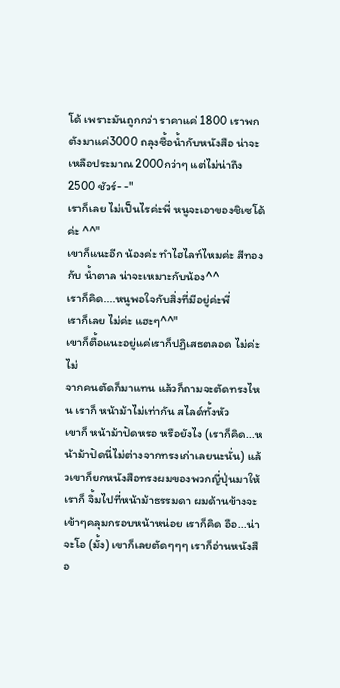โด้ เพราะมันถูกกว่า ราคาแค่ 1800 เราพกตังมาแค่3000 ถลุงซื้อน้ำกับหนังสือ น่าจะเหลือประมาณ 2000กว่าๆ แต่ไม่น่าถึง2500 ชัวร์- -"
เราก็เลย ไม่เป็นไรค่ะพี่ หนูจะเอาของชิเซโด้ค่ะ ^^"
เขาก็แนะอีก น้องค่ะ ทำไฮไลท์ไหมค่ะ สีทอง กับ น้ำตาล น่าจะเหมาะกับน้อง^^
เราก็คิด....หนูพอใจกับสิ่งที่มีอยู่ค่ะพี่
เราก็เลย ไม่ค่ะ แฮะๆ^^"
เขาก็ตื้อแนะอยู่แค่เราก็ปฏิเสธตลอด ไม่ค่ะ ไม่
จากคนตัดก็มาแทน แล้วก็ถามจะตัดทรงไหน เราก็ หน้าม้าไม่เท่ากัน สไลด์ทั้งหัว
เขาก็ หน้าม้าปัดหรอ หรือยังไง (เราก็คิด...หน้าม้าปัดนี่ไม่ต่างจากทรงเก่าเลยนะนั่น) แล้วเขาก็ยกหนังสือทรงผมของพวกญี่ปุ่นมาให้ เราก็ จิ้มไปที่หน้าม้าธรรมดา ผมด้านข้างจะเข้าๆคลุมกรอบหน้าหน่อย เราก็คิด อือ...น่าจะโอ (มั้ง) เขาก็เลยตัดๆๆๆ เราก็อ่านหนังสือ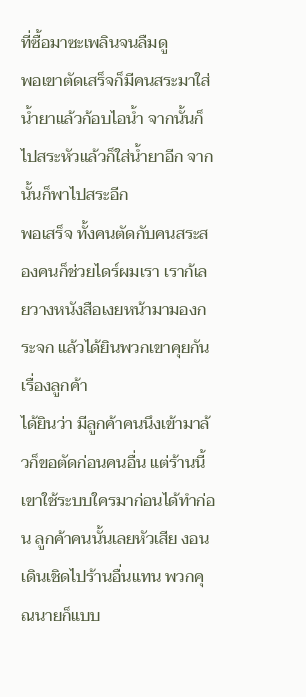ที่ซื้อมาซะเพลินจนลืมดู
พอเขาตัดเสร็จก็มีคนสระมาใส่น้ำยาแล้วก้อบไอน้ำ จากนั้นก็ไปสระหัวแล้วก็ใส่น้ำยาอีก จากนั้นก็พาไปสระอีก
พอเสร็จ ทั้งคนตัดกับคนสระสองคนก็ช่วยไดร์ผมเรา เราก้เลยวางหนังสือเงยหน้ามามองกระจก แล้วได้ยินพวกเขาคุยกันเรื่องลูกค้า
ได้ยินว่า มีลูกค้าคนนึงเข้ามาล้วก็ขอตัดก่อนคนอื่น แต่ร้านนี้เขาใช้ระบบใครมาก่อนได้ทำก่อน ลูกค้าคนนั้นเลยหัวเสีย งอนเดินเชิดไปร้านอื่นแทน พวกคุณนายก็แบบ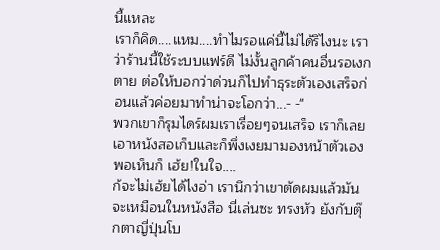นี้แหละ
เราก็คิด....แหม....ทำไมรอแค่นี้ไม่ได้รึไงนะ เราว่าร้านนี้ใช้ระบบแฟร์ดี ไม่งั้นลูกค้าคนอื่นรอเงกตาย ต่อให้บอกว่าด่วนก็ไปทำธุระตัวเองเสร็จก่อนแล้วค่อยมาทำน่าจะโอกว่า...- -"
พวกเขาก็รุมไดร์ผมเราเรื่อยๆจนเสร็จ เราก็เลยเอาหนังสอเก็บและก็พึ่งเงยมามองหน้าตัวเอง พอเห็นก็ เฮ้ย!ในใจ....
ก้จะไม่เฮ้ยได้ไงอ่า เรานึกว่าเขาตัดผมแล้วมันจะเหมือนในหนังสือ นี่เล่นซะ ทรงหัว ยังกับตุ๊กตาญี่ปุ่นโบ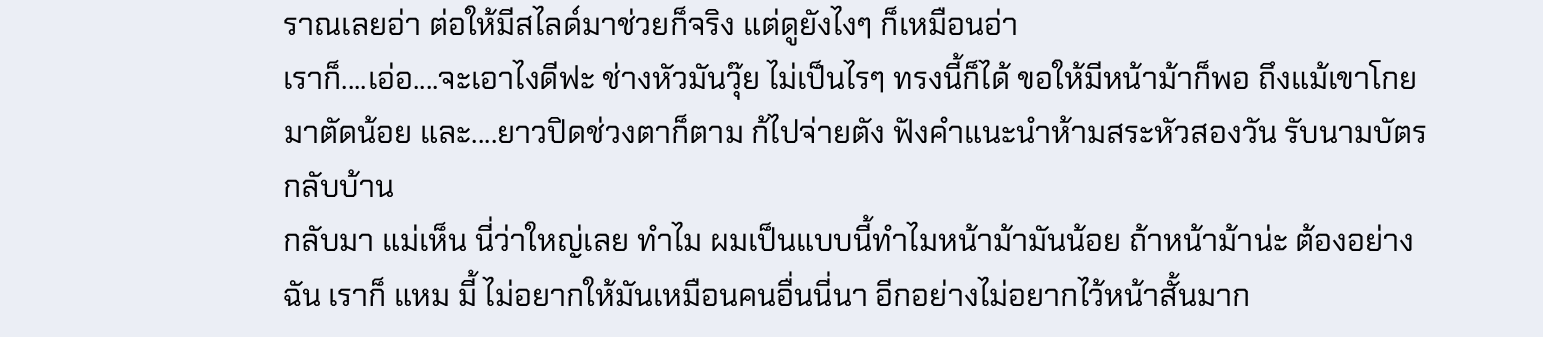ราณเลยอ่า ต่อให้มีสไลด์มาช่วยก็จริง แต่ดูยังไงๆ ก็เหมือนอ่า
เราก็....เอ่อ....จะเอาไงดีฟะ ช่างหัวมันวุ๊ย ไม่เป็นไรๆ ทรงนี้ก็ได้ ขอให้มีหน้าม้าก็พอ ถึงแม้เขาโกยมาตัดน้อย และ....ยาวปิดช่วงตาก็ตาม ก้ไปจ่ายตัง ฟังคำแนะนำห้ามสระหัวสองวัน รับนามบัตร กลับบ้าน
กลับมา แม่เห็น นี่ว่าใหญ่เลย ทำไม ผมเป็นแบบนี้ทำไมหน้าม้ามันน้อย ถ้าหน้าม้าน่ะ ต้องอย่างฉัน เราก็ แหม มี้ ไม่อยากให้มันเหมือนคนอื่นนี่นา อีกอย่างไม่อยากไว้หน้าสั้นมาก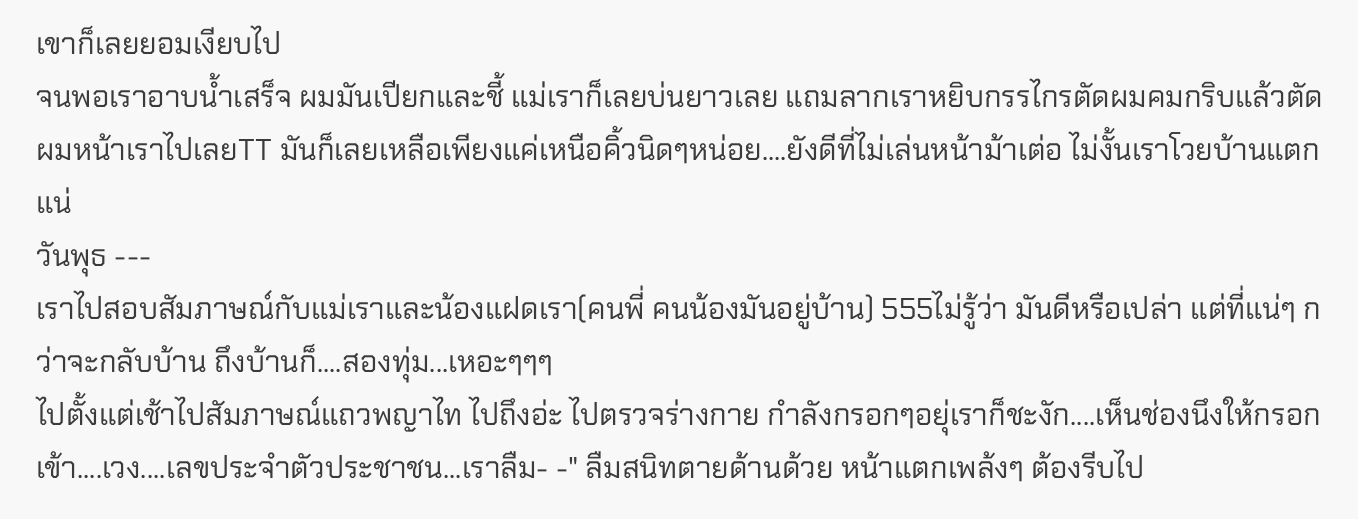เขาก็เลยยอมเงียบไป
จนพอเราอาบน้ำเสร็จ ผมมันเปียกและชี้ แม่เราก็เลยบ่นยาวเลย แถมลากเราหยิบกรรไกรตัดผมคมกริบแล้วตัดผมหน้าเราไปเลยTT มันก็เลยเหลือเพียงแค่เหนือคิ้วนิดๆหน่อย....ยังดีที่ไม่เล่นหน้าม้าเต่อ ไม่งั้นเราโวยบ้านแตกแน่
วันพุธ ---
เราไปสอบสัมภาษณ์กับแม่เราและน้องแฝดเรา(คนพี่ คนน้องมันอยู่บ้าน) 555ไม่รู้ว่า มันดีหรือเปล่า แต่ที่แน่ๆ กว่าจะกลับบ้าน ถึงบ้านก็....สองทุ่ม...เหอะๆๆๆ
ไปตั้งแต่เช้าไปสัมภาษณ์แถวพญาไท ไปถึงอ่ะ ไปตรวจร่างกาย กำลังกรอกๆอยุ่เราก็ชะงัก....เห็นช่องนึงให้กรอกเข้า....เวง....เลขประจำตัวประชาชน...เราลืม- -" ลืมสนิทตายด้านด้วย หน้าแตกเพล้งๆ ต้องรีบไป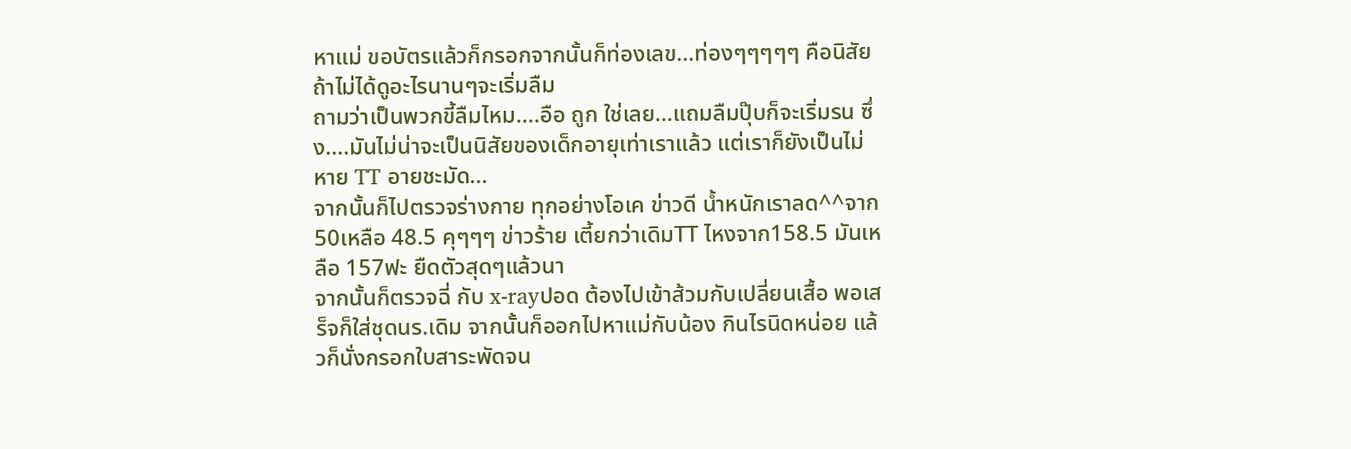หาแม่ ขอบัตรแล้วก็กรอกจากนั้นก็ท่องเลข...ท่องๆๆๆๆๆ คือนิสัยถ้าไม่ได้ดูอะไรนานๆจะเริ่มลืม
ถามว่าเป็นพวกขี้ลืมไหม....อือ ถูก ใช่เลย...แถมลืมปุ๊บก็จะเริ่มรน ซึ่ง....มันไม่น่าจะเป็นนิสัยของเด็กอายุเท่าเราแล้ว แต่เราก็ยังเป็นไม่หาย TT อายชะมัด...
จากนั้นก็ไปตรวจร่างกาย ทุกอย่างโอเค ข่าวดี น้ำหนักเราลด^^จาก50เหลือ 48.5 คุๆๆๆ ข่าวร้าย เตี้ยกว่าเดิมTT ไหงจาก158.5 มันเหลือ 157ฟะ ยืดตัวสุดๆแล้วนา
จากนั้นก็ตรวจฉี่ กับ x-rayปอด ต้องไปเข้าส้วมกับเปลี่ยนเสื้อ พอเสร็จก็ใส่ชุดนร.เดิม จากนั้นก็ออกไปหาแม่กับน้อง กินไรนิดหน่อย แล้วก็นั่งกรอกใบสาระพัดจน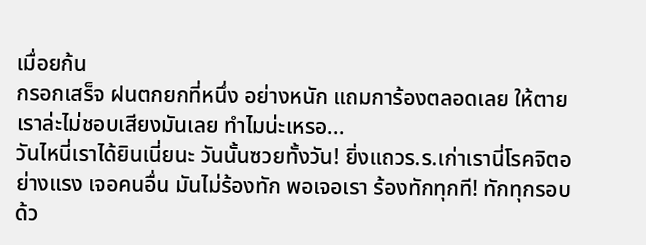เมื่อยก้น
กรอกเสร็จ ฝนตกยกที่หนึ่ง อย่างหนัก แถมการ้องตลอดเลย ให้ตาย เราล่ะไม่ชอบเสียงมันเลย ทำไมน่ะเหรอ...
วันไหนี่เราได้ยินเนี่ยนะ วันนั้นซวยทั้งวัน! ยิ่งแถวร.ร.เก่าเรานี่โรคจิตอย่างแรง เจอคนอื่น มันไม่ร้องทัก พอเจอเรา ร้องทักทุกที! ทักทุกรอบด้ว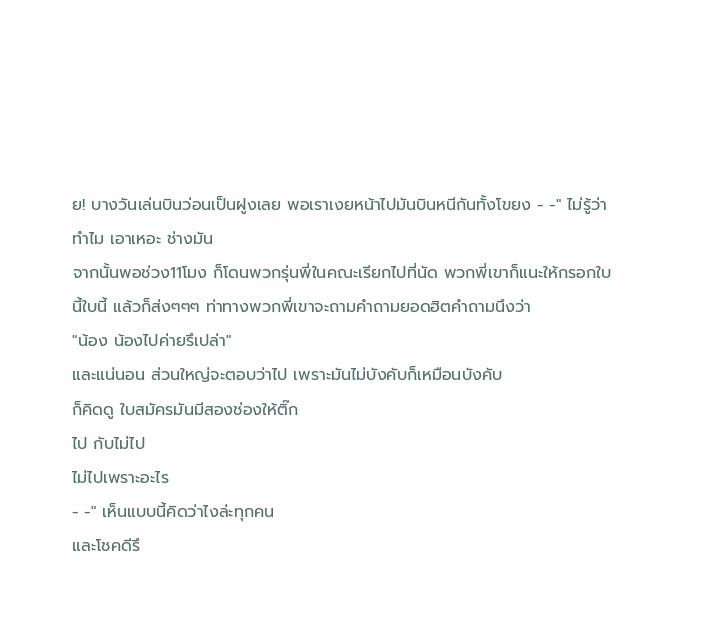ย! บางวันเล่นบินว่อนเป็นฝูงเลย พอเราเงยหน้าไปมันบินหนีกันทั้งโขยง - -" ไม่รู้ว่าทำไม เอาเหอะ ช่างมัน
จากนั้นพอช่วง11โมง ก็โดนพวกรุ่นพี่ในคณะเรียกไปที่นัด พวกพี่เขาก็แนะให้กรอกใบนี้ใบนี้ แล้วก็ส่งๆๆๆ ท่าทางพวกพี่เขาจะถามคำถามยอดฮิตคำถามนึงว่า
"น้อง น้องไปค่ายรึเปล่า"
และแน่นอน ส่วนใหญ่จะตอบว่าไป เพราะมันไม่บังคับก็เหมือนบังคับ
ก็คิดดู ใบสมัครมันมีสองช่องให้ติ๊ก
ไป กับไม่ไป
ไม่ไปเพราะอะไร
- -" เห็นแบบนี้คิดว่าไงล่ะทุกคน
และโชคดีรึ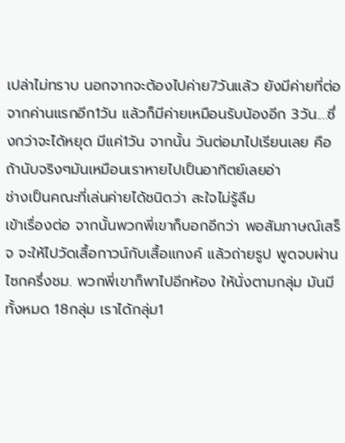เปล่าไม่ทราบ นอกจากจะต้องไปค่าย7วันแล้ว ยังมีค่ายที่ต่อจากค่านแรกอีก1วัน แล้วก็มีค่ายเหมือนรับน้องอีก 3วัน....ซึ่งกว่าจะได้หยุด มีแค่1วัน จากนั้น วันต่อมาไปเรียนเลย คือถ้านับจริงๆมันเหมือนเราหายไปเป็นอาทิตย์เลยอ่า
ช่างเป็นคณะที่เล่นค่ายได้ชนิดว่า สะใจไม่รู้ลืม
เข้าเรื่องต่อ จากนั้นพวกพี่เขาก็บอกอีกว่า พอสัมภาษณ์เสร็จ จะให้ไปวัดเสื้อกาวน์กับเสื้อแกงค์ แล้วถ่ายรูป พูดจบผ่านไซกครึ่งชม. พวกพี่เขาก็พาไปอีกห้อง ให้นั่งตามกลุ่ม มันมีทั้งหมด 18กลุ่ม เราได้กลุ่ม1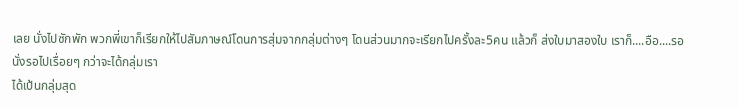เลย นั่งไปซักพัก พวกพี่เขาก็เรียกให้ไปสัมภาษณ์โดนการสุ่มจากกลุ่มต่างๆ โดนส่วนมากจะเรียกไปครั้งละ5คน แล้วก็ ส่งใบมาสองใบ เราก็....อือ....รอ
นั่งรอไปเรื่อยๆ กว่าจะได้กลุ่มเรา
ได้เป้นกลุ่มสุด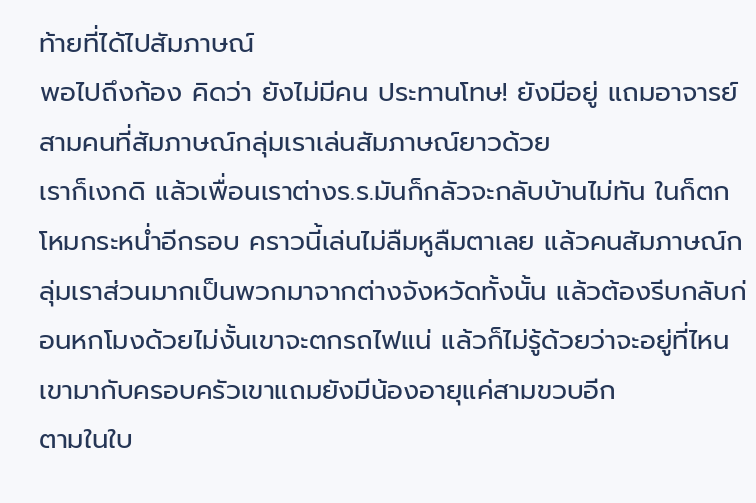ท้ายที่ได้ไปสัมภาษณ์
พอไปถึงก้อง คิดว่า ยังไม่มีคน ประทานโทษ! ยังมีอยู่ แถมอาจารย์สามคนที่สัมภาษณ์กลุ่มเราเล่นสัมภาษณ์ยาวด้วย
เราก็เงกดิ แล้วเพื่อนเราต่างร.ร.มันก็กลัวจะกลับบ้านไม่ทัน ในก็ตกโหมกระหน่ำอีกรอบ คราวนี้เล่นไม่ลืมหูลืมตาเลย แล้วคนสัมภาษณ์กลุ่มเราส่วนมากเป็นพวกมาจากต่างจังหวัดทั้งนั้น แล้วต้องรีบกลับก่อนหกโมงด้วยไม่งั้นเขาจะตกรถไฟแน่ แล้วก็ไม่รู้ด้วยว่าจะอยู่ที่ไหน เขามากับครอบครัวเขาแถมยังมีน้องอายุแค่สามขวบอีก
ตามในใบ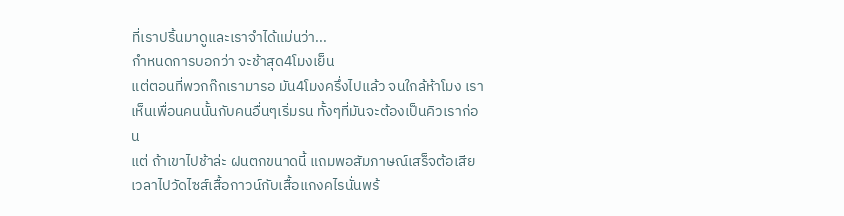ที่เราปริ้นมาดูและเราจำได้แม่นว่า...
กำหนดการบอกว่า จะช้าสุด4โมงเย็น
แต่ตอนที่พวกก๊กเรามารอ มัน4โมงครึ่งไปแล้ว จนใกล้ห้าโมง เราเห็นเพื่อนคนนั้นกับคนอื่นๆเริ่มรน ทั้งๆที่มันจะต้องเป็นคิวเราก่อน
แต่ ถ้าเขาไปช้าล่ะ ฝนตกขนาดนี้ แถมพอสัมภาษณ์เสร็จต้อเสียเวลาไปวัดไซส์เสื้อกาวน์กับเสื้อแกงคไรนั่นพร้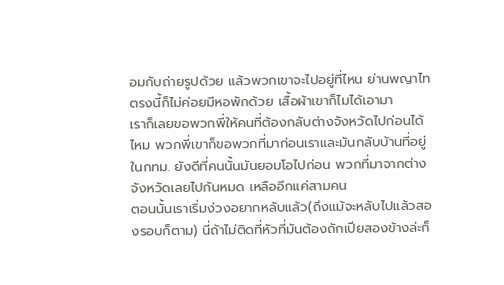อมกับถ่ายรูปด้วย แล้วพวกเขาจะไปอยู่ที่ไหน ย่านพญาไทตรงนี้ก็ไม่ค่อยมีหอพักด้วย เสื้อผ้าเขาก็ไมได้เอามา
เราก็เลยขอพวกพี่ให้คนที่ต้องกลับต่างจังหวัดไปก่อนได้ไหม พวกพี่เขาก็ขอพวกที่มาก่อนเราและมันกลับบ้านที่อยู่ในกทม. ยังดีที่คนนั้นมันยอมโอไปก่อน พวกที่มาจากต่างจังหวัดเลยไปกันหมด เหลืออีกแค่สามคน
ตอนนั้นเราเริ่มง่วงอยากหลับแล้ว(ถึงแม้จะหลับไปแล้วสองรอบก็ตาม) นี่ถ้าไม่ติดที่หัวที่มันต้องถักเปียสองข้างล่ะก็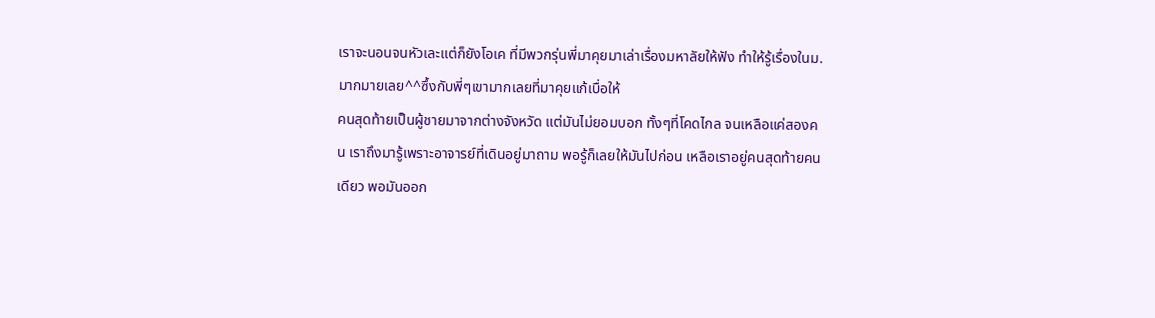เราจะนอนจนหัวเละแต่ก็ยังโอเค ที่มีพวกรุ่นพี่มาคุยมาเล่าเรื่องมหาลัยให้ฟัง ทำให้รู้เรื่องในม.มากมายเลย^^ซึ้งกับพี่ๆเขามากเลยที่มาคุยแก้เบื่อให้
คนสุดท้ายเป็นผู้ชายมาจากต่างจังหวัด แต่มันไม่ยอมบอก ทั้งๆที่โคดไกล จนเหลือแค่สองคน เราถึงมารู้เพราะอาจารย์ที่เดินอยู่มาถาม พอรู้ก็เลยให้มันไปก่อน เหลือเราอยู่คนสุดท้ายคนเดียว พอมันออก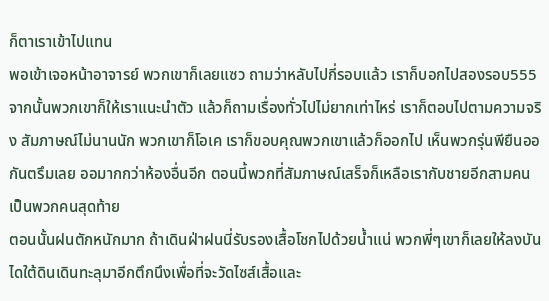ก็ตาเราเข้าไปแทน
พอเข้าเจอหน้าอาจารย์ พวกเขาก็เลยแซว ถามว่าหลับไปกี่รอบแล้ว เราก็บอกไปสองรอบ555
จากนั้นพวกเขาก็ให้เราแนะนำตัว แล้วก็ถามเรื่องทั่วไปไม่ยากเท่าไหร่ เราก็ตอบไปตามความจริง สัมภาษณ์ไม่นานนัก พวกเขาก็โอเค เราก็ขอบคุณพวกเขาแล้วก็ออกไป เห็นพวกรุ่นพียืนออกันตรึมเลย ออมากกว่าห้องอื่นอีก ตอนนี้พวกที่สัมภาษณ์เสร็จก็เหลือเรากับชายอีกสามคนเป็นพวกคนสุดท้าย
ตอนนั้นฝนตักหนักมาก ถ้าเดินฝ่าฝนนี่รับรองเสื้อโชกไปด้วยน้ำแน่ พวกพี่ๆเขาก็เลยให้ลงบันไดใต้ดินเดินทะลุมาอีกตึกนึงเพื่อที่จะวัดไซส์เสื้อและ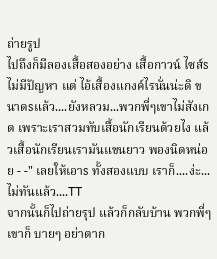ถ่ายรูป
ไปถึงก็มีลองเสื้อสองอย่าง เสื้อกาวน์ ไซส์s ไม่มีปัญหา แต่ ไอ้เสื้องแกงค์ไรนั่นน่ะดิ ขนาดsแล้ว....ยังหลวม...พวกพี่ๆเขาไม่สังเกต เพราะเราสวมทับเสื้อนักเรียนด้วยไง แล้วเสื้อนักเรียนเรามันแขนยาว พองนิดหน่อย - -" เลยให้เอาs ทั้งสองแบบ เราก็....ง่ะ...ไม่ทันแล้ว....TT
จากนั้นก็ไปถ่ายรุป แล้วก็กลับบ้าน พวกพี่ๆเขาก็ บายๆ อย่าตาก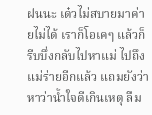ฝนนะ เด๋วไม่สบายมาค่ายไม่ได้ เราก็โอเคๆ แล้วก็รีบบึ่งกลับไปหาแม่ ไปถึง แม่ร่ายอีกแล้ว แถมยังว่าหาว่าน้ำใจดีเกินเหตุ ลืม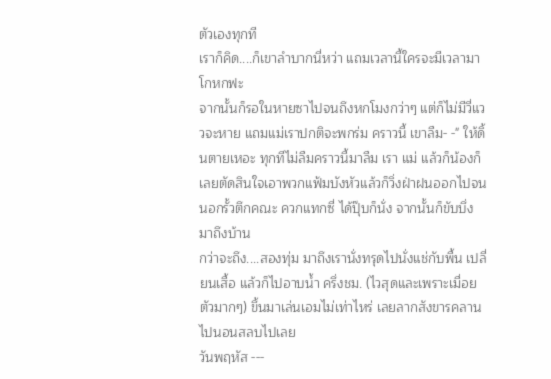ตัวเองทุกที
เราก็คิด....ก็เขาลำบากนี่หว่า แถมเวลานี้ใครจะมีเวลามาโกหกฟะ
จากนั้นก็รอในหายซาไปจนถึงหกโมงกว่าๆ แต่ก็ไม่มีวี่แววจะหาย แถมแม่เราปกติจะพกร่ม คราวนี้ เขาลืม- -" ให้ดิ้นตายเหอะ ทุกทีไม่ลืมคราวนี้มาลืม เรา แม่ แล้วก็น้องก็เลยตัดสินใจเอาพวกแฟ้มบังหัวแล้วก็วิ่งฝ่าฝนออกไปจนนอกรั้วตึกคณะ ควกแทกซี่ ได้ปุ๊บก็นั่ง จากนั้นก็ขับบึ่งมาถึงบ้าน
กว่าจะถึง....สองทุ่ม มาถึงเรานั่งทรุดไปนั่งแช่กับพื้น เปลี่ยนเสื้อ แล้วก็ไปอาบน้ำ ครึ่งชม. (ไวสุดและเพราะเมื่อยตัวมากๆ) ขึ้นมาเล่นเอมไม่เท่าไหร่ เลยลากสังขารคลานไปนอนสลบไปเลย
วันพฤหัส ---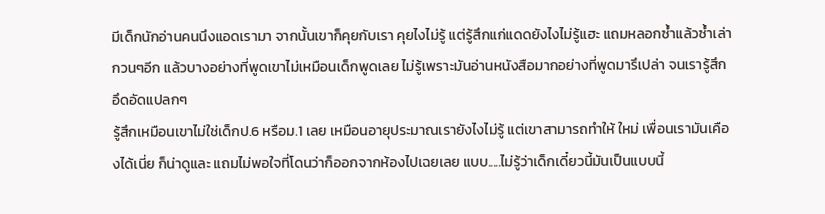มีเด็กนักอ่านคนนึงแอดเรามา จากนั้นเขาก็คุยกับเรา คุยไงไม่รู้ แต่รู้สึกแก่แดดยังไงไม่รู้แฮะ แถมหลอกซ้ำแล้วซ้ำเล่า กวนๆอีก แล้วบางอย่างที่พูดเขาไม่เหมือนเด็กพูดเลย ไม่รู้เพราะมันอ่านหนังสือมากอย่างที่พูดมารึเปล่า จนเรารู้สึกอึดอัดแปลกๆ
รู้สึกเหมือนเขาไม่ใช่เด็กป.6 หรือม.1 เลย เหมือนอายุประมาณเรายังไงไม่รู้ แต่เขาสามารถทำให้ ใหม่ เพื่อนเรามันเคืองได้เนี่ย ก็น่าดูและ แถมไม่พอใจที่โดนว่าก็ออกจากห้องไปเฉยเลย แบบ.....ไม่รู้ว่าเด็กเดี๋ยวนี้มันเป็นแบบนี้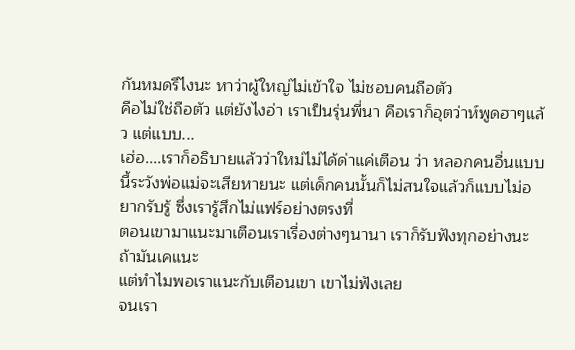กันหมดรึไงนะ หาว่าผู้ใหญ่ไม่เข้าใจ ไม่ชอบคนถือตัว
คือไม่ใช่ถือตัว แต่ยังไงอ่า เราเป็นรุ่นพี่นา คือเราก็อุตว่าห์พูดฮาๆแล้ว แต่แบบ...
เฮ่อ....เราก็อธิบายแล้วว่าใหม่ไม่ได้ด่าแค่เตือน ว่า หลอกคนอื่นแบบนี้ระวังพ่อแม่จะเสียหายนะ แต่เด็กคนนั้นก็ไม่สนใจแล้วก็แบบไม่อยากรับรู้ ซึ่งเรารู้สึกไม่แฟร์อย่างตรงที่
ตอนเขามาแนะมาเตือนเราเรื่องต่างๆนานา เราก็รับฟังทุกอย่างนะ ถ้ามันเคแนะ
แต่ทำไมพอเราแนะกับเตือนเขา เขาไม่ฟังเลย
จนเรา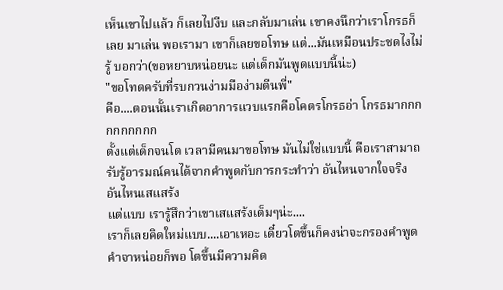เห็นเขาไปแล้ว ก็เลยไปงีบ และกลับมาเล่น เขาคงนึกว่าเราโกรธก็เลย มาเล่น พอเรามา เขาก็เลยขอโทษ แต่...มันเหมือนประชดไงไม่รู้ บอกว่า(ขอหยาบหน่อยนะ แต่เด็กมันพูดแบบนี้น่ะ)
"ขอโทดครับที่รบกวนง่ามมือง่ามตีนพี่"
คือ....ตอนนั้นเราเกิดอาการแวบแรกคือโคตรโกรธอ่า โกรธมากกกกกกกกกก
ตั้งแต่เด็กจนโต เวลามีคนมาขอโทษ มันไม่ใช่แบบนี้ คือเราสามาถรับรู้อารมณ์คนได้จากคำพูดกับการกระทำว่า อันไหนจากใจจริง อันไหนเสแสร้ง
แต่แบบ เรารู้สึกว่าเขาเสแสร้งเต็มๆน่ะ....
เราก็เลยคิดใหม่แบบ....เอาเหอะ เดี๋ยวโตขึ้นก็คงน่าจะกรองคำพูดคำจาหน่อยก็พอ โตขึ้นมีความคิด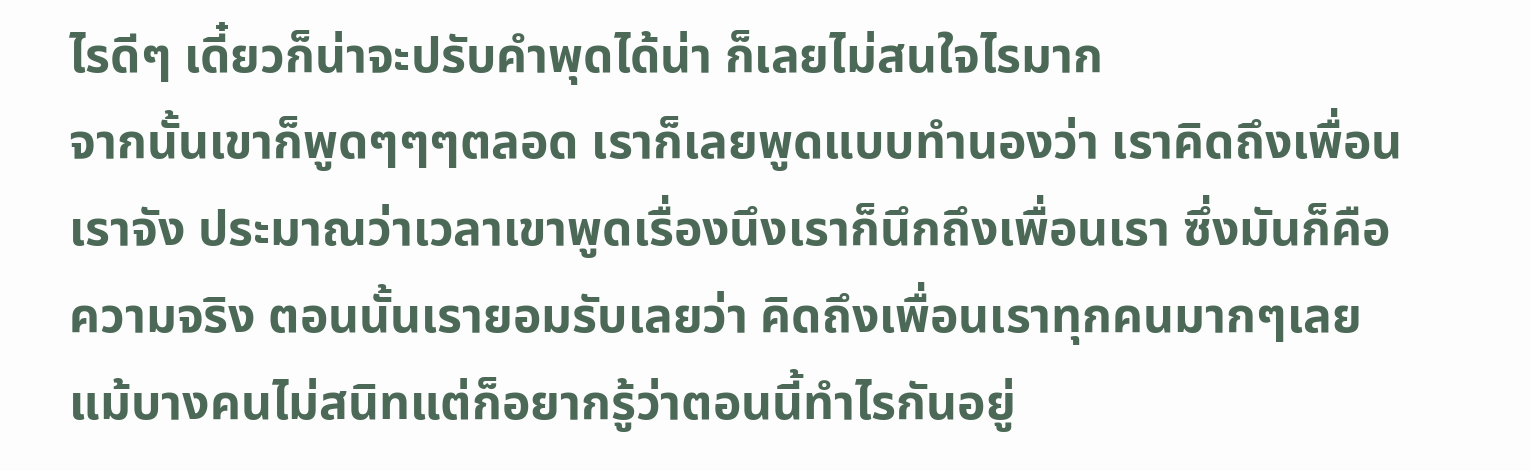ไรดีๆ เดี๋ยวก็น่าจะปรับคำพุดได้น่า ก็เลยไม่สนใจไรมาก
จากนั้นเขาก็พูดๆๆๆตลอด เราก็เลยพูดแบบทำนองว่า เราคิดถึงเพื่อนเราจัง ประมาณว่าเวลาเขาพูดเรื่องนึงเราก็นึกถึงเพื่อนเรา ซึ่งมันก็คือความจริง ตอนนั้นเรายอมรับเลยว่า คิดถึงเพื่อนเราทุกคนมากๆเลย แม้บางคนไม่สนิทแต่ก็อยากรู้ว่าตอนนี้ทำไรกันอยู่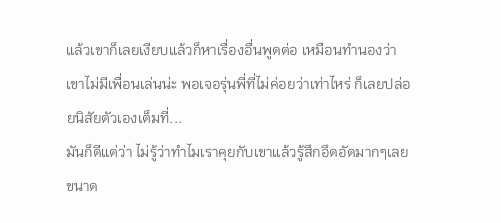แล้วเขาก็เลยเงียบแล้วก็หาเรื่องอื่นพูดต่อ เหมือนทำนองว่า เขาไม่มีเพื่อนเล่นน่ะ พอเจอรุ่นพี่ที่ไม่ค่อยว่าเท่าไหร่ ก็เลยปล่อยนิสัยตัวเองเต็มที่...
มันก็ดีแต่ว่า ไม่รู้ว่าทำไมเราคุยกับเขาแล้วรู้สึกอึดอัดมากๆเลย ขนาด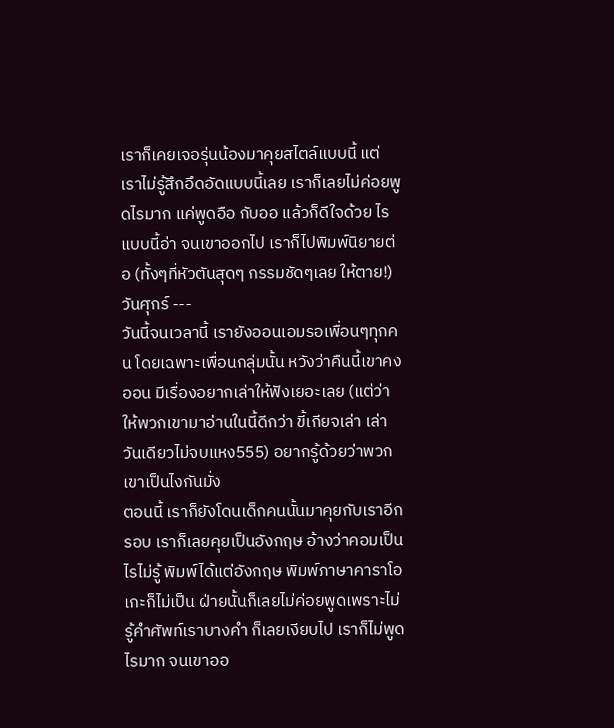เราก็เคยเจอรุ่นน้องมาคุยสไตล์แบบนี้ แต่เราไม่รู้สึกอึดอัดแบบนี้เลย เราก็เลยไม่ค่อยพูดไรมาก แค่พูดอือ กับออ แล้วก็ดีใจด้วย ไรแบบนี้อ่า จนเขาออกไป เราก็ไปพิมพ์นิยายต่อ (ทั้งๆที่หัวตันสุดๆ กรรมชัดๆเลย ให้ตาย!)
วันศุกร์ ---
วันนี้จนเวลานี้ เรายังออนเอมรอเพื่อนๆทุกคน โดยเฉพาะเพื่อนกลุ่มนั้น หวังว่าคืนนี้เขาคงออน มีเรื่องอยากเล่าให้ฟังเยอะเลย (แต่ว่า ให้พวกเขามาอ่านในนี้ดีกว่า ขี้เกียจเล่า เล่าวันเดียวไม่จบแหง555) อยากรู้ด้วยว่าพวกเขาเป็นไงกันมั่ง
ตอนนี้ เราก็ยังโดนเด็กคนนั้นมาคุยกับเราอีกรอบ เราก็เลยคุยเป็นอังกฤษ อ้างว่าคอมเป็นไรไม่รู้ พิมพ์ได้แต่อังกฤษ พิมพ์ภาษาคาราโอเกะก็ไม่เป็น ฝ่ายนั้นก็เลยไม่ค่อยพูดเพราะไม่รู้คำศัพท์เราบางคำ ก็เลยเงียบไป เราก็ไม่พูดไรมาก จนเขาออ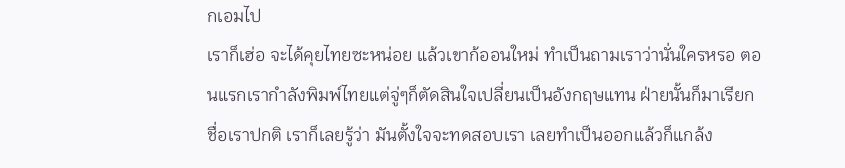กเอมไป
เราก็เฮ่อ จะได้คุยไทยซะหน่อย แล้วเขาก้ออนใหม่ ทำเป็นถามเราว่านั่นใครหรอ ตอนแรกเรากำลังพิมพ์ไทยแต่จู่ๆก็ตัดสินใจเปลี่ยนเป็นอังกฤษแทน ฝ่ายนั้นก็มาเรียกชื่อเราปกติ เราก็เลยรู้ว่า มันตั้งใจจะทดสอบเรา เลยทำเป็นออกแล้วก็แกล้ง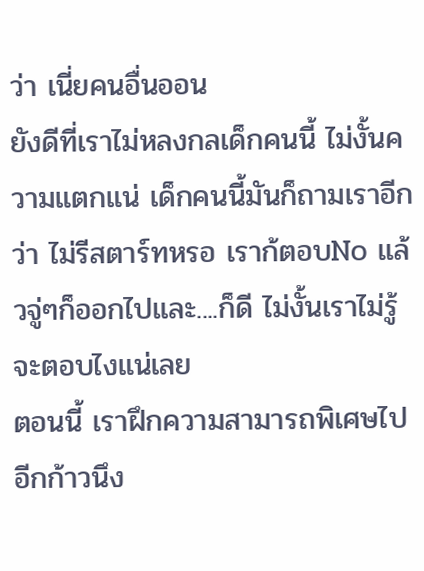ว่า เนี่ยคนอื่นออน
ยังดีที่เราไม่หลงกลเด็กคนนี้ ไม่งั้นความแตกแน่ เด็กคนนี้มันก็ถามเราอีกว่า ไม่รีสตาร์ทหรอ เราก้ตอบNo แล้วจู่ๆก็ออกไปและ....ก็ดี ไม่งั้นเราไม่รู้จะตอบไงแน่เลย
ตอนนี้ เราฝึกความสามารถพิเศษไปอีกก้าวนึง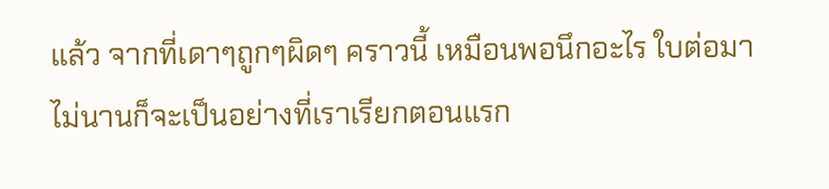แล้ว จากที่เดาๆถูกๆผิดๆ คราวนี้ เหมือนพอนึกอะไร ใบต่อมาไม่นานก็จะเป็นอย่างที่เราเรียกตอนแรก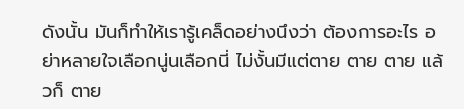ดังนั้น มันก็ทำให้เรารู้เคล็ดอย่างนึงว่า ต้องการอะไร อย่าหลายใจเลือกนู่นเลือกนี่ ไม่งั้นมีแต่ตาย ตาย ตาย แล้วก็ ตาย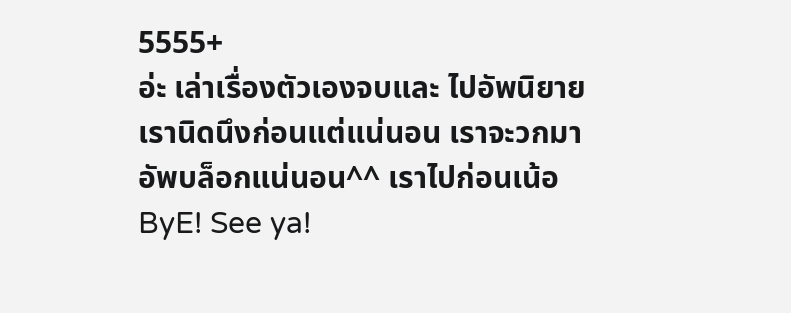5555+
อ่ะ เล่าเรื่องตัวเองจบและ ไปอัพนิยายเรานิดนึงก่อนแต่แน่นอน เราจะวกมาอัพบล็อกแน่นอน^^ เราไปก่อนเน้อ
ByE! See ya!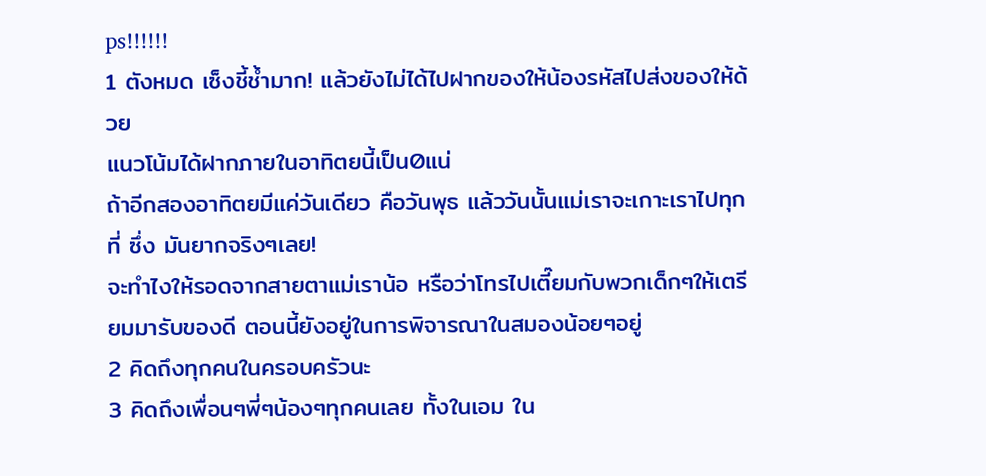ps!!!!!!
1 ตังหมด เซ็งชี้ช้ำมาก! แล้วยังไม่ได้ไปฝากของให้น้องรหัสไปส่งของให้ด้วย
แนวโน้มได้ฝากภายในอาทิตยนี้เป็น0แน่
ถ้าอีกสองอาทิตยมีแค่วันเดียว คือวันพุธ แล้ววันนั้นแม่เราจะเกาะเราไปทุกที่ ซึ่ง มันยากจริงๆเลย!
จะทำไงให้รอดจากสายตาแม่เราน้อ หรือว่าโทรไปเตี๊ยมกับพวกเด็กๆให้เตรียมมารับของดี ตอนนี้ยังอยู่ในการพิจารณาในสมองน้อยๆอยู่
2 คิดถึงทุกคนในครอบครัวนะ
3 คิดถึงเพื่อนๆพี่ๆน้องๆทุกคนเลย ทั้งในเอม ใน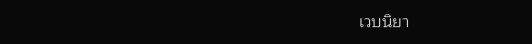เวบนิยา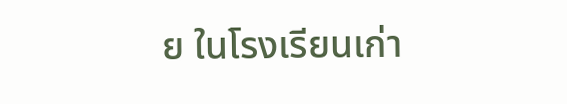ย ในโรงเรียนเก่า